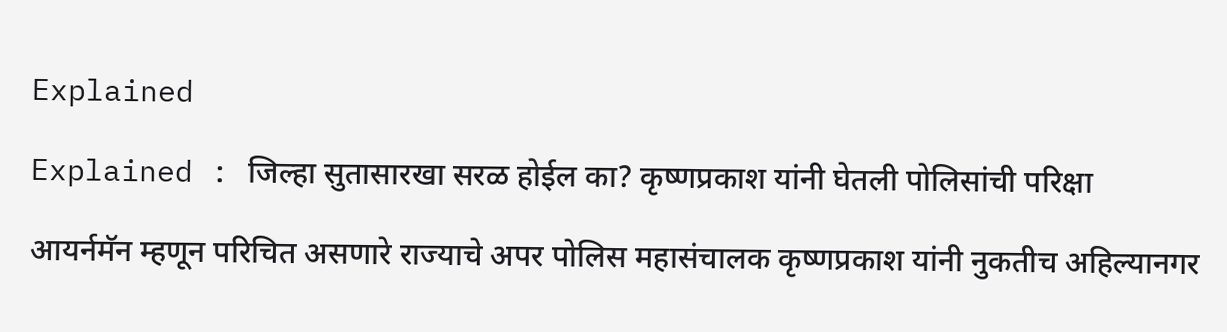Explained

Explained : जिल्हा सुतासारखा सरळ होईल का? कृष्णप्रकाश यांनी घेतली पोलिसांची परिक्षा

आयर्नमॅन म्हणून परिचित असणारे राज्याचे अपर पोलिस महासंचालक कृष्णप्रकाश यांनी नुकतीच अहिल्यानगर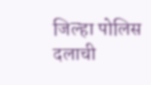जिल्हा पोलिस दलाची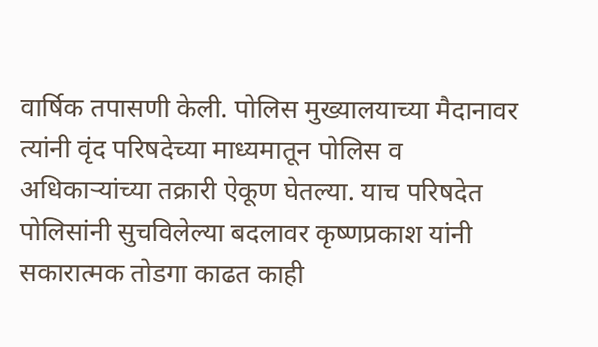वार्षिक तपासणी केली. पोलिस मुख्यालयाच्या मैदानावर त्यांनी वृंद परिषदेच्या माध्यमातून पोलिस व अधिकाऱ्यांच्या तक्रारी ऐकूण घेतल्या. याच परिषदेत पोलिसांनी सुचविलेल्या बदलावर कृष्णप्रकाश यांनी सकारात्मक तोडगा काढत काही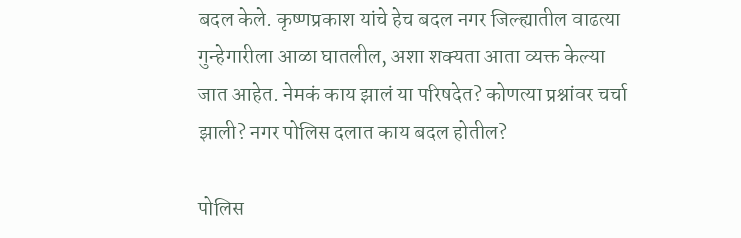बदल केले. कृष्णप्रकाश यांचे हेच बदल नगर जिल्ह्यातील वाढत्या गुन्हेगारीला आळा घातलील, अशा शक्यता आता व्यक्त केल्या जात आहेत. नेमकं काय झालं या परिषदेत? कोणत्या प्रश्नांवर चर्चा झाली? नगर पोलिस दलात काय बदल होतील?

पोलिस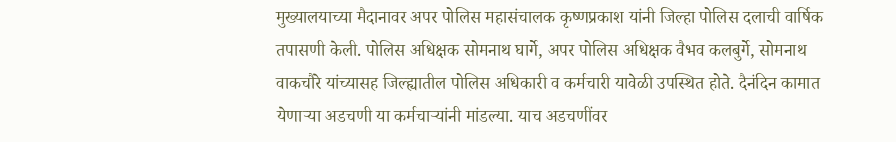मुख्यालयाच्या मैदानावर अपर पोलिस महासंचालक कृष्णप्रकाश यांनी जिल्हा पोलिस दलाची वार्षिक तपासणी केली. पोलिस अधिक्षक सोमनाथ घार्गे, अपर पोलिस अधिक्षक वैभव कलबुर्गे, सोमनाथ वाकचौरे यांच्यासह जिल्ह्यातील पोलिस अधिकारी व कर्मचारी यावेळी उपस्थित होते. दैनंदिन कामात येणाऱ्या अडचणी या कर्मचाऱ्यांनी मांडल्या. याच अडचणींवर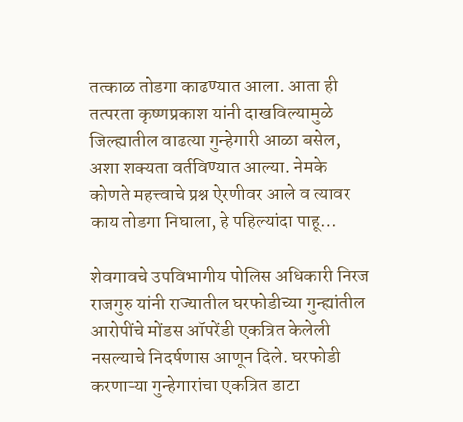तत्काळ तोडगा काढण्यात आला. आता ही तत्परता कृष्णप्रकाश यांनी दाखविल्यामुळे जिल्ह्यातील वाढत्या गुन्हेगारी आळा बसेल, अशा शक्यता वर्तविण्यात आल्या. नेमके कोणते महत्त्वाचे प्रश्न ऐरणीवर आले व त्यावर काय तोडगा निघाला, हे पहिल्यांदा पाहू…

शेवगावचे उपविभागीय पोलिस अधिकारी निरज राजगुरु यांनी राज्यातील घरफोडीच्या गुन्ह्यांतील आरोपींचे मोंडस ऑपरेंडी एकत्रित केलेली नसल्याचे निदर्षणास आणून दिले. घरफोडी करणाऱ्या गुन्हेगारांचा एकत्रित डाटा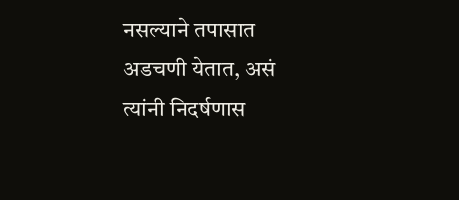नसल्याने तपासात अडचणी येतात, असं त्यांनी निदर्षणास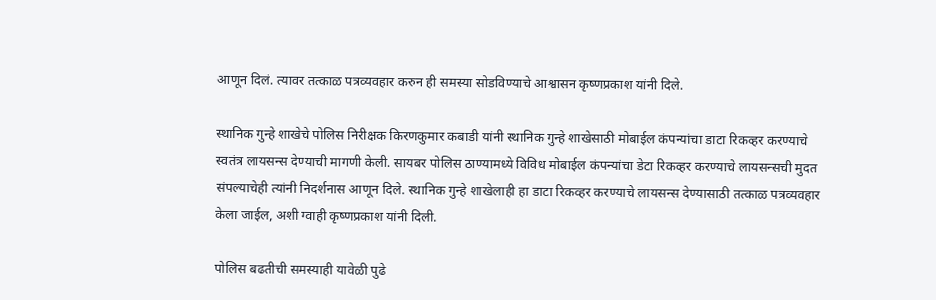आणून दिलं. त्यावर तत्काळ पत्रव्यवहार करुन ही समस्या सोडविण्याचे आश्वासन कृष्णप्रकाश यांनी दिले.

स्थानिक गुन्हे शाखेचे पोलिस निरीक्षक किरणकुमार कबाडी यांनी स्थानिक गुन्हे शाखेसाठी मोबाईल कंपन्यांचा डाटा रिकव्हर करण्याचे स्वतंत्र लायसन्स देण्याची मागणी केली. सायबर पोलिस ठाण्यामध्ये विविध मोबाईल कंपन्यांचा डेटा रिकव्हर करण्याचे लायसन्सची मुदत संपल्याचेही त्यांनी निदर्शनास आणून दिले. स्थानिक गुन्हे शाखेलाही हा डाटा रिकव्हर करण्याचे लायसन्स देण्यासाठी तत्काळ पत्रव्यवहार केला जाईल, अशी ग्वाही कृष्णप्रकाश यांनी दिली.

पोलिस बढतीची समस्याही यावेळी पुढे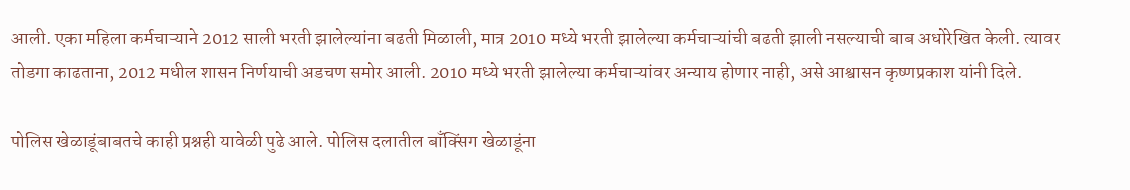आली. एका महिला कर्मचाऱ्याने 2012 साली भरती झालेल्यांना बढती मिळाली, मात्र 2010 मध्ये भरती झालेल्या कर्मचाऱ्यांची बढती झाली नसल्याची बाब अधोरेखित केली. त्यावर तोडगा काढताना, 2012 मधील शासन निर्णयाची अडचण समोर आली. 2010 मध्ये भरती झालेल्या कर्मचाऱ्यांवर अन्याय होणार नाही, असे आश्वासन कृष्णप्रकाश यांनी दिले.

पोलिस खेळाडूंबाबतचे काही प्रश्नही यावेळी पुढे आले. पोलिस दलातील बाँक्सिंग खेळाडूंना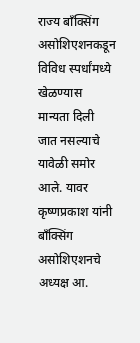राज्य बाँक्सिंग असोशिएशनकडून विविध स्पर्धांमध्ये खेळण्यास मान्यता दिली जात नसल्याचे यावेळी समोर आले. यावर कृष्णप्रकाश यांनी बाँक्सिंग असोशिएशनचे अध्यक्ष आ.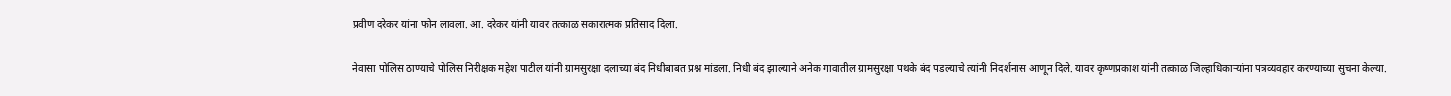प्रवीण दरेकर यांना फोन लावला. आ. दरेकर यांनी यावर तत्काळ सकारात्मक प्रतिसाद दिला.

नेवासा पोलिस ठाण्याचे पोलिस निरीक्षक महेश पाटील यांनी ग्रामसुरक्षा दलाच्या बंद निधीबाबत प्रश्न मांडला. निधी बंद झाल्याने अनेक गावातील ग्रामसुरक्षा पथके बंद पडल्याचे त्यांनी निदर्शनास आणून दिले. यावर कृष्णप्रकाश यांनी तत्काळ जिल्हाधिकाऱ्यांना पत्रव्यवहार करण्याच्या सुचना केल्या.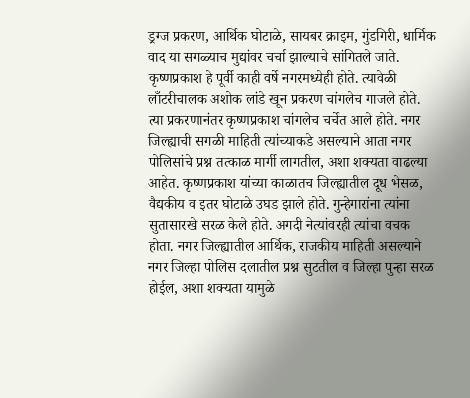ड्रग्ज प्रकरण, आर्थिक घोटाळे, सायबर क्राइम, गुंडगिरी, धार्मिक वाद या सगळ्याच मुद्यांवर चर्चा झाल्याचे सांगितले जाते. कृष्णप्रकाश हे पूर्वी काही वर्षे नगरमध्येही होते. त्यावेळी लाँटरीचालक अशोक लांडे खून प्रकरण चांगलेच गाजले होते. त्या प्रकरणानंतर कृष्णप्रकाश चांगलेच चर्चेत आले होते. नगर जिल्ह्याची सगळी माहिती त्यांच्याकडे असल्याने आता नगर पोलिसांचे प्रश्न तत्काळ मार्गी लागतील, अशा शक्यता वाढल्या आहेत. कृष्णप्रकाश यांच्या काळातच जिल्ह्यातील दूध भेसळ, वैद्यकीय व इतर घोटाळे उघड झाले होते. गुन्हेगारांना त्यांना सुतासारखे सरळ केले होते. अगदी नेत्यांवरही त्यांचा वचक होता. नगर जिल्ह्यातील आर्थिक, राजकीय माहिती असल्याने नगर जिल्हा पोलिस दलातील प्रश्न सुटतील व जिल्हा पुन्हा सरळ होईल, अशा शक्यता यामुळे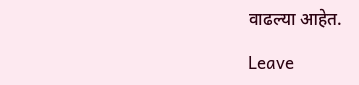वाढल्या आहेत.

Leave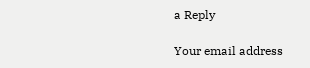a Reply

Your email address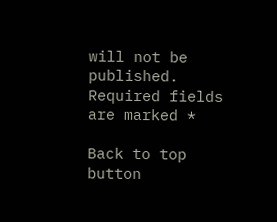will not be published. Required fields are marked *

Back to top button